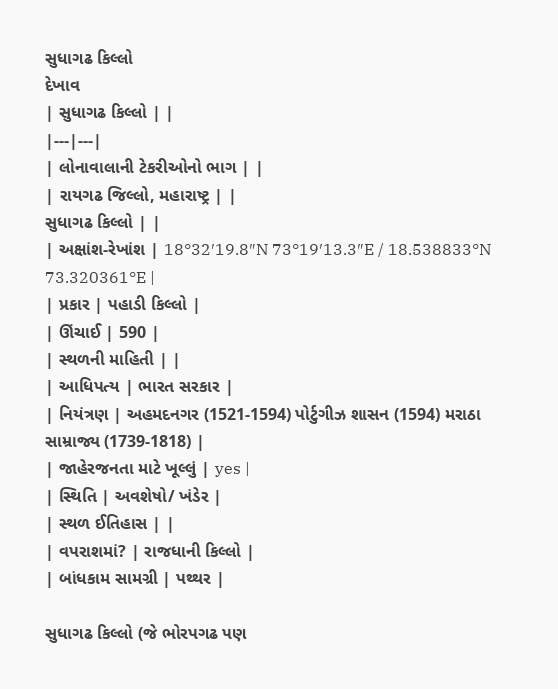સુધાગઢ કિલ્લો
દેખાવ
| સુધાગઢ કિલ્લો | |
|---|---|
| લોનાવાલાની ટેકરીઓનો ભાગ | |
| રાયગઢ જિલ્લો, મહારાષ્ટ્ર | |
સુધાગઢ કિલ્લો | |
| અક્ષાંશ-રેખાંશ | 18°32′19.8″N 73°19′13.3″E / 18.538833°N 73.320361°E |
| પ્રકાર | પહાડી કિલ્લો |
| ઊંચાઈ | 590 |
| સ્થળની માહિતી | |
| આધિપત્ય | ભારત સરકાર |
| નિયંત્રણ | અહમદનગર (1521-1594) પોર્ટુગીઝ શાસન (1594) મરાઠા સામ્રાજ્ય (1739-1818) |
| જાહેરજનતા માટે ખૂલ્લું | yes |
| સ્થિતિ | અવશેષો/ ખંડેર |
| સ્થળ ઈતિહાસ | |
| વપરાશમાં? | રાજધાની કિલ્લો |
| બાંધકામ સામગ્રી | પથ્થર |

સુધાગઢ કિલ્લો (જે ભોરપગઢ પણ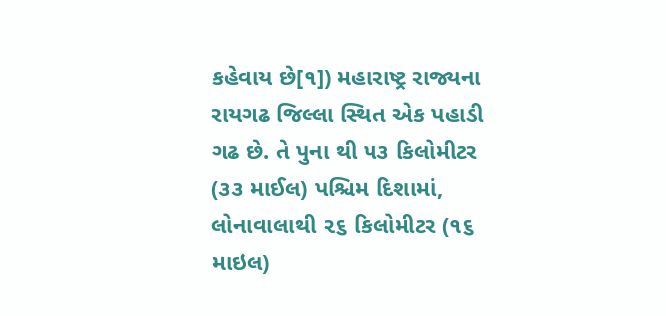કહેવાય છે[૧]) મહારાષ્ટ્ર રાજ્યના રાયગઢ જિલ્લા સ્થિત એક પહાડી ગઢ છે. તે પુના થી ૫૩ કિલોમીટર (૩૩ માઈલ) પશ્ચિમ દિશામાં, લોનાવાલાથી ૨૬ કિલોમીટર (૧૬ માઇલ)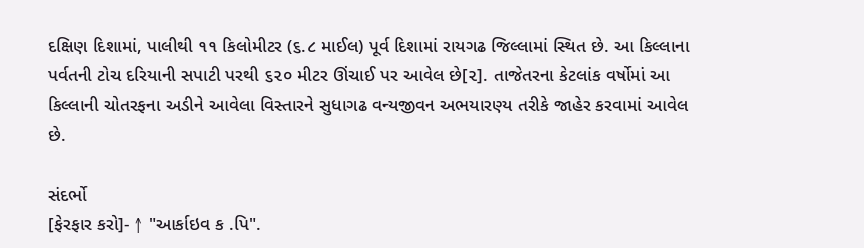દક્ષિણ દિશામાં, પાલીથી ૧૧ કિલોમીટર (૬.૮ માઈલ) પૂર્વ દિશામાં રાયગઢ જિલ્લામાં સ્થિત છે. આ કિલ્લાના પર્વતની ટોચ દરિયાની સપાટી પરથી ૬૨૦ મીટર ઊંચાઈ પર આવેલ છે[૨]. તાજેતરના કેટલાંક વર્ષોમાં આ કિલ્લાની ચોતરફના અડીને આવેલા વિસ્તારને સુધાગઢ વન્યજીવન અભયારણ્ય તરીકે જાહેર કરવામાં આવેલ છે.

સંદર્ભો
[ફેરફાર કરો]- ↑ "આર્કાઇવ ક .પિ".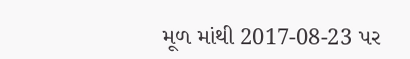મૂળ માંથી 2017-08-23 પર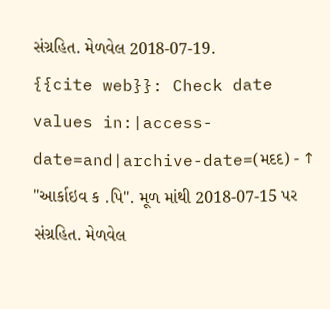સંગ્રહિત. મેળવેલ 2018-07-19.
{{cite web}}: Check date values in:|access-date=and|archive-date=(મદદ) - ↑ "આર્કાઇવ ક .પિ". મૂળ માંથી 2018-07-15 પર સંગ્રહિત. મેળવેલ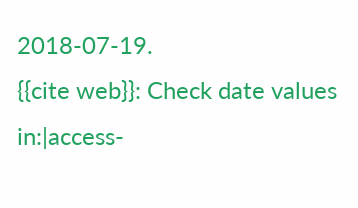2018-07-19.
{{cite web}}: Check date values in:|access-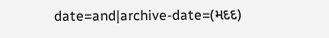date=and|archive-date=(મદદ)